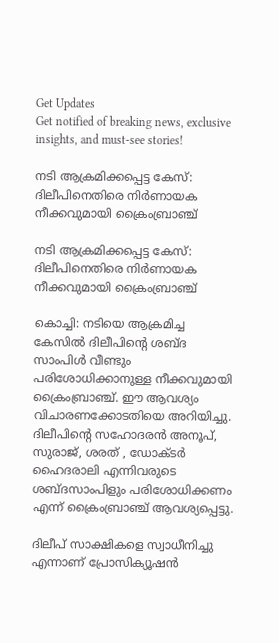Get Updates
Get notified of breaking news, exclusive insights, and must-see stories!

നടി ആക്രമിക്കപ്പെട്ട കേസ്: ദിലീപിനെതിരെ നിര്‍ണായക നീക്കവുമായി ക്രൈംബ്രാഞ്ച്

നടി ആക്രമിക്കപ്പെട്ട കേസ്: ദിലീപിനെതിരെ നിര്‍ണായക നീക്കവുമായി ക്രൈംബ്രാഞ്ച്

കൊച്ചി: നടിയെ ആക്രമിച്ച കേസില്‍ ദിലീപിന്റെ ശബ്ദ സാംപിള്‍ വീണ്ടും പരിശോധിക്കാനുള്ള നീക്കവുമായി ക്രൈംബ്രാഞ്ച്. ഈ ആവശ്യം വിചാരണക്കോടതിയെ അറിയിച്ചു. ദിലീപിന്റെ സഹോദരന്‍ അനൂപ്, സുരാജ്, ശരത് , ഡോക്ടര്‍ ഹൈദരാലി എന്നിവരുടെ ശബ്ദസാംപിളും പരിശോധിക്കണം എന്ന് ക്രൈംബ്രാഞ്ച് ആവശ്യപ്പെട്ടു.

ദിലീപ് സാക്ഷികളെ സ്വാധീനിച്ചു എന്നാണ് പ്രോസിക്യൂഷന്‍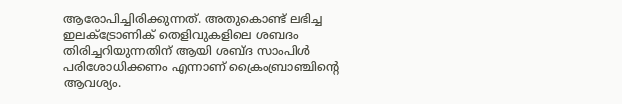ആരോപിച്ചിരിക്കുന്നത്. അതുകൊണ്ട് ലഭിച്ച ഇലക്ട്രോണിക് തെളിവുകളിലെ ശബദം തിരിച്ചറിയുന്നതിന് ആയി ശബ്ദ സാംപിള്‍ പരിശോധിക്കണം എന്നാണ് ക്രൈംബ്രാഞ്ചിന്റെ ആവശ്യം.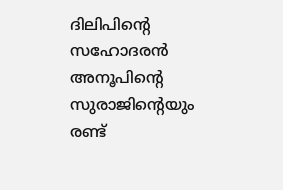ദിലിപിന്റെ സഹോദരന്‍ അനൂപിന്റെ സുരാജിന്റെയും രണ്ട്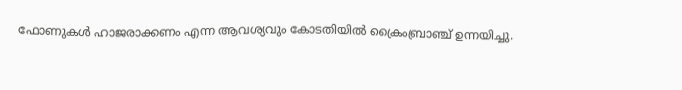ഫോണുകള്‍ ഹാജരാക്കണം എന്ന ആവശ്യവും കോടതിയില്‍ ക്രൈംബ്രാഞ്ച് ഉന്നയിച്ചു.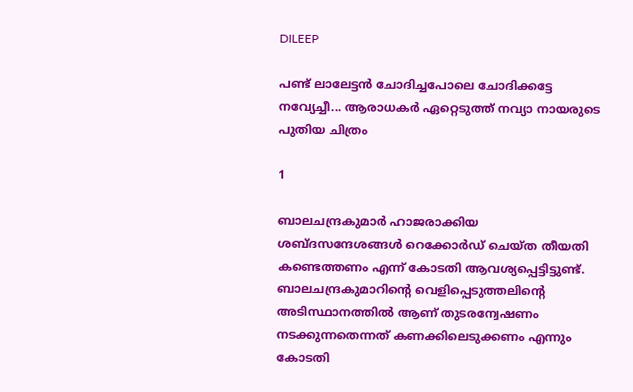DILEEP

പണ്ട് ലാലേട്ടന്‍ ചോദിച്ചപോലെ ചോദിക്കട്ടേ നവ്യേച്ചീ... ആരാധകര്‍ ഏറ്റെടുത്ത് നവ്യാ നായരുടെ പുതിയ ചിത്രം

1

ബാലചന്ദ്രകുമാര്‍ ഹാജരാക്കിയ ശബ്ദസന്ദേശങ്ങള്‍ റെക്കോര്‍ഡ് ചെയ്ത തീയതി കണ്ടെത്തണം എന്ന് കോടതി ആവശ്യപ്പെട്ടിട്ടുണ്ട്. ബാലചന്ദ്രകുമാറിന്റെ വെളിപ്പെടുത്തലിന്റെ അടിസ്ഥാനത്തില്‍ ആണ് തുടരന്വേഷണം നടക്കുന്നതെന്നത് കണക്കിലെടുക്കണം എന്നും കോടതി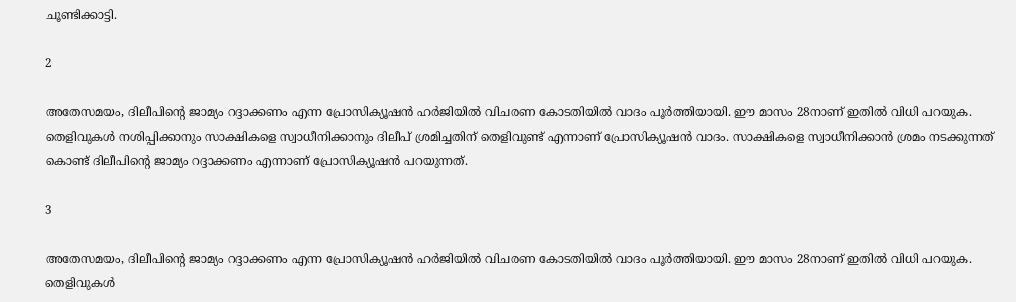ചൂണ്ടിക്കാട്ടി.

2

അതേസമയം, ദിലീപിന്റെ ജാമ്യം റദ്ദാക്കണം എന്ന പ്രോസിക്യൂഷന്‍ ഹര്‍ജിയില്‍ വിചരണ കോടതിയില്‍ വാദം പൂര്‍ത്തിയായി. ഈ മാസം 28നാണ് ഇതില്‍ വിധി പറയുക.
തെളിവുകള്‍ നശിപ്പിക്കാനും സാക്ഷികളെ സ്വാധീനിക്കാനും ദിലീപ് ശ്രമിച്ചതിന് തെളിവുണ്ട് എന്നാണ് പ്രോസിക്യൂഷന്‍ വാദം. സാക്ഷികളെ സ്വാധീനിക്കാന്‍ ശ്രമം നടക്കുന്നത് കൊണ്ട് ദിലീപിന്റെ ജാമ്യം റദ്ദാക്കണം എന്നാണ് പ്രോസിക്യൂഷന്‍ പറയുന്നത്.

3

അതേസമയം, ദിലീപിന്റെ ജാമ്യം റദ്ദാക്കണം എന്ന പ്രോസിക്യൂഷന്‍ ഹര്‍ജിയില്‍ വിചരണ കോടതിയില്‍ വാദം പൂര്‍ത്തിയായി. ഈ മാസം 28നാണ് ഇതില്‍ വിധി പറയുക.
തെളിവുകള്‍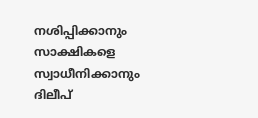നശിപ്പിക്കാനും സാക്ഷികളെ സ്വാധീനിക്കാനും ദിലീപ്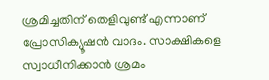ശ്രമിച്ചതിന് തെളിവുണ്ട് എന്നാണ് പ്രോസിക്യൂഷന്‍ വാദം. സാക്ഷികളെ സ്വാധീനിക്കാന്‍ ശ്രമം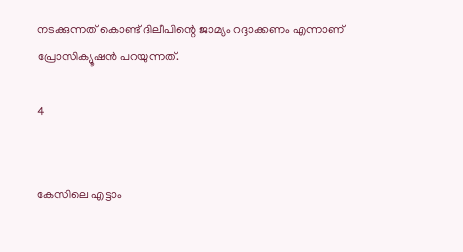നടക്കുന്നത് കൊണ്ട് ദിലീപിന്റെ ജാമ്യം റദ്ദാക്കണം എന്നാണ് പ്രോസിക്യൂഷന്‍ പറയുന്നത്.

4


കേസിലെ എട്ടാം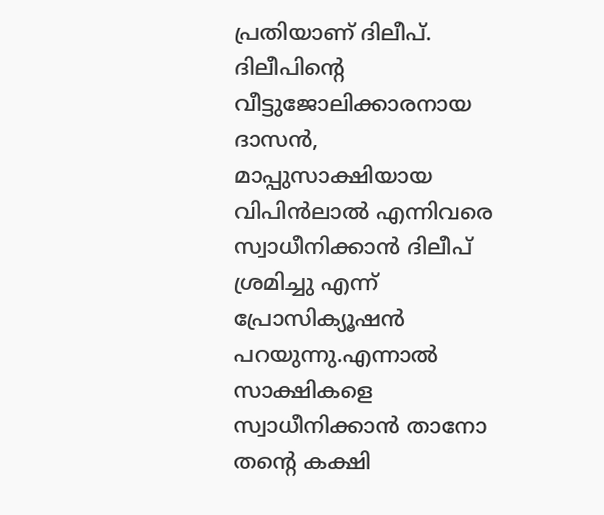പ്രതിയാണ് ദിലീപ്. ദിലീപിന്റെ വീട്ടുജോലിക്കാരനായ ദാസന്‍, മാപ്പുസാക്ഷിയായ വിപിന്‍ലാല്‍ എന്നിവരെ സ്വാധീനിക്കാന്‍ ദിലീപ് ശ്രമിച്ചു എന്ന് പ്രോസിക്യൂഷന്‍ പറയുന്നു.എന്നാല്‍ സാക്ഷികളെ സ്വാധീനിക്കാന്‍ താനോ തന്റെ കക്ഷി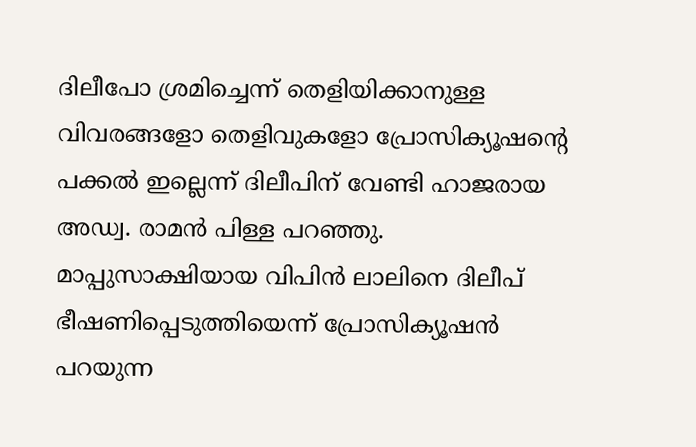ദിലീപോ ശ്രമിച്ചെന്ന് തെളിയിക്കാനുള്ള വിവരങ്ങളോ തെളിവുകളോ പ്രോസിക്യൂഷന്റെ പക്കല്‍ ഇല്ലെന്ന് ദിലീപിന് വേണ്ടി ഹാജരായ അഡ്വ. രാമന്‍ പിള്ള പറഞ്ഞു. മാപ്പുസാക്ഷിയായ വിപിന്‍ ലാലിനെ ദിലീപ് ഭീഷണിപ്പെടുത്തിയെന്ന് പ്രോസിക്യൂഷന്‍ പറയുന്ന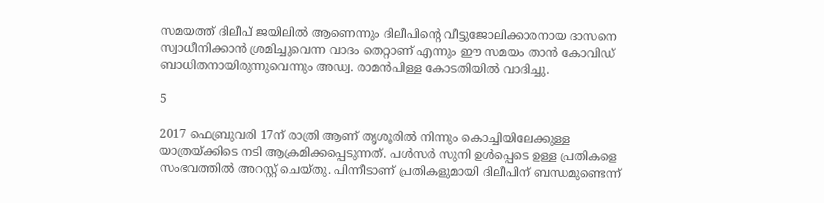സമയത്ത് ദിലീപ് ജയിലില്‍ ആണെന്നും ദിലീപിന്റെ വീട്ടുജോലിക്കാരനായ ദാസനെ സ്വാധീനിക്കാന്‍ ശ്രമിച്ചുവെന്ന വാദം തെറ്റാണ് എന്നും ഈ സമയം താന്‍ കോവിഡ് ബാധിതനായിരുന്നുവെന്നും അഡ്വ. രാമന്‍പിള്ള കോടതിയില്‍ വാദിച്ചു.

5

2017 ഫെബ്രുവരി 17ന് രാത്രി ആണ് തൃശൂരില്‍ നിന്നും കൊച്ചിയിലേക്കുള്ള യാത്രയ്ക്കിടെ നടി ആക്രമിക്കപ്പെടുന്നത്. പള്‍സര്‍ സുനി ഉള്‍പ്പെടെ ഉള്ള പ്രതികളെ സംഭവത്തില്‍ അറസ്റ്റ് ചെയ്തു. പിന്നീടാണ് പ്രതികളുമായി ദിലീപിന് ബന്ധമുണ്ടെന്ന്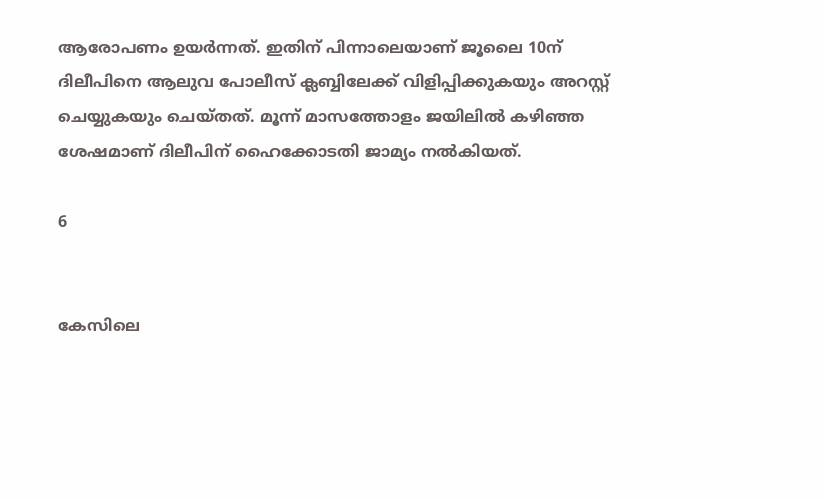ആരോപണം ഉയര്‍ന്നത്. ഇതിന് പിന്നാലെയാണ് ജൂലൈ 10ന് ദിലീപിനെ ആലുവ പോലീസ് ക്ലബ്ബിലേക്ക് വിളിപ്പിക്കുകയും അറസ്റ്റ് ചെയ്യുകയും ചെയ്തത്. മൂന്ന് മാസത്തോളം ജയിലില്‍ കഴിഞ്ഞ ശേഷമാണ് ദിലീപിന് ഹൈക്കോടതി ജാമ്യം നല്‍കിയത്.

6


കേസിലെ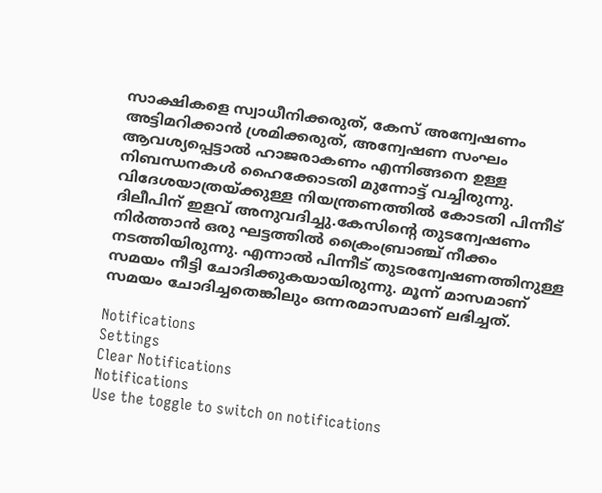സാക്ഷികളെ സ്വാധീനിക്കരുത്, കേസ് അന്വേഷണം അട്ടിമറിക്കാന്‍ ശ്രമിക്കരുത്, അന്വേഷണ സംഘം ആവശ്യപ്പെട്ടാല്‍ ഹാജരാകണം എന്നിങ്ങനെ ഉള്ള നിബന്ധനകള്‍ ഹൈക്കോടതി മുന്നോട്ട് വച്ചിരുന്നു. വിദേശയാത്രയ്ക്കുള്ള നിയന്ത്രണത്തില്‍ കോടതി പിന്നീട് ദിലീപിന് ഇളവ് അനുവദിച്ചു.കേസിന്റെ തുടന്വേഷണം നിര്‍ത്താന്‍ ഒരു ഘട്ടത്തില്‍ ക്രൈംബ്രാഞ്ച് നീക്കം നടത്തിയിരുന്നു. എന്നാല്‍ പിന്നീട് തുടരന്വേഷണത്തിനുള്ള സമയം നീട്ടി ചോദിക്കുകയായിരുന്നു. മൂന്ന് മാസമാണ് സമയം ചോദിച്ചതെങ്കിലും ഒന്നരമാസമാണ് ലഭിച്ചത്.

Notifications
Settings
Clear Notifications
Notifications
Use the toggle to switch on notifications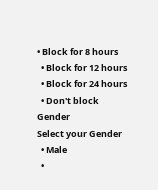• Block for 8 hours
  • Block for 12 hours
  • Block for 24 hours
  • Don't block
Gender
Select your Gender
  • Male
  •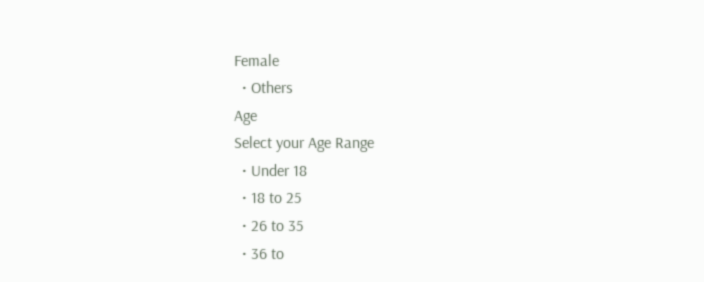Female
  • Others
Age
Select your Age Range
  • Under 18
  • 18 to 25
  • 26 to 35
  • 36 to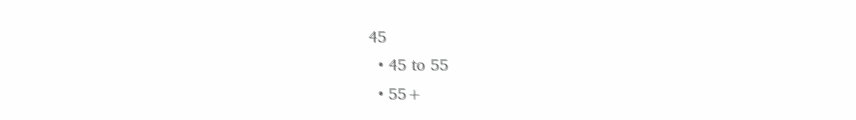45
  • 45 to 55
  • 55+